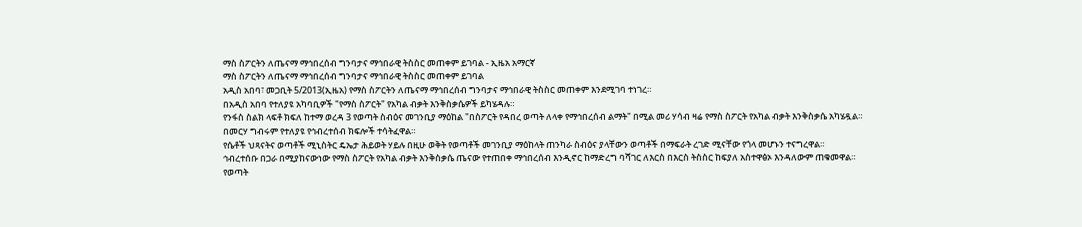ማስ ስፖርትን ለጤናማ ማኅበረሰብ ግንባታና ማኅበራዊ ትስስር መጠቀም ይገባል - ኢዜአ አማርኛ
ማስ ስፖርትን ለጤናማ ማኅበረሰብ ግንባታና ማኅበራዊ ትስስር መጠቀም ይገባል
አዲስ አበባ፣ መጋቢት 5/2013(ኢዜአ) የማስ ስፖርትን ለጤናማ ማኅበረሰብ ግንባታና ማኅበራዊ ትስስር መጠቀም እንደሚገባ ተነገረ።
በአዲስ አበባ የተለያዩ አካባቢዎች "የማስ ስፖርት" የአካል ብቃት እንቅስቃሴዎች ይካሄዳሉ።
የንፋስ ስልክ ላፍቶ ክፍለ ከተማ ወረዳ 3 የወጣት ስብዕና መገንቢያ ማዕከል "በስፖርት የዳበረ ወጣት ለላቀ የማኅበረሰብ ልማት" በሚል መሪ ሃሳብ ዛሬ የማስ ስፖርት የአካል ብቃት እንቅስቃሴ አካሄዷል።
በመርሃ ግብሩም የተለያዩ የኅብረተሰብ ክፍሎች ተሳትፈዋል።
የሴቶች ህጻናትና ወጣቶች ሚኒስትር ዴኤታ ሕይወት ሃይሉ በዚሁ ወቅት የወጣቶች መገንቢያ ማዕከላት ጠንካራ ስብዕና ያላቸውን ወጣቶች በማፍራት ረገድ ሚናቸው የጎላ መሆኑን ተናግረዋል።
ኅብረተሰቡ በጋራ በሚያከናውነው የማስ ስፖርት የአካል ብቃት እንቅስቃሴ ጤናው የተጠበቀ ማኅበረሰብ እንዲኖር ከማድረግ ባሻገር ለእርስ በእርስ ትስስር ከፍያለ አስተዋፅኦ እንዳለውም ጠቁመዋል።
የወጣት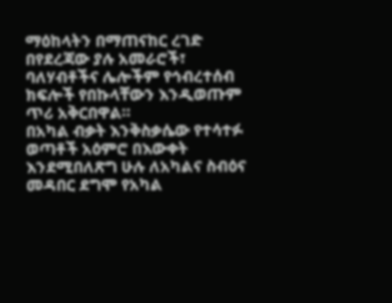ማዕከላትን በማጠናከር ረገድ በየደረጃው ያሉ አመራሮች፣ ባለሃብቶችና ሌሎችም የኅብረተሰብ ክፍሎች የበኩላቸውን እንዲወጡም ጥሪ አቅርበዋል።
በአካል ብቃት እንቅስቃሴው የተሳተፉ ወጣቶች አዕምሮ በእውቀት እንደሚበለጽግ ሁሉ ለአካልና ስብዕና መዳበር ደግሞ የአካል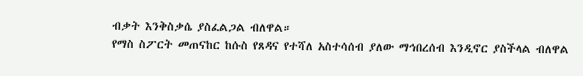ብቃት እንቅስቃሴ ያስፈልጋል ብለዋል።
የማስ ስፖርት መጠናከር ከሱስ የጸዳና የተሻለ አስተሳሰብ ያለው ማኅበረሰብ እንዲኖር ያስችላል ብለዋል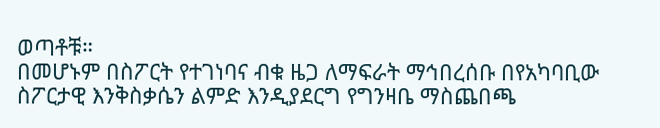ወጣቶቹ።
በመሆኑም በስፖርት የተገነባና ብቁ ዜጋ ለማፍራት ማኅበረሰቡ በየአካባቢው ስፖርታዊ እንቅስቃሴን ልምድ እንዲያደርግ የግንዛቤ ማስጨበጫ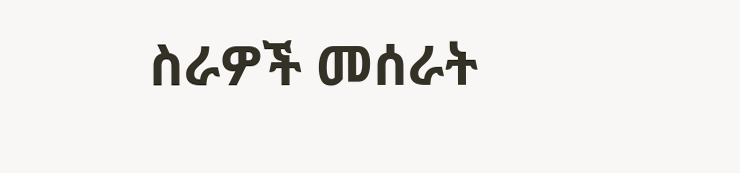ስራዎች መሰራት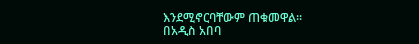እንደሚኖርባቸውም ጠቁመዋል።
በአዲስ አበባ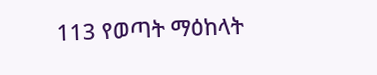113 የወጣት ማዕከላት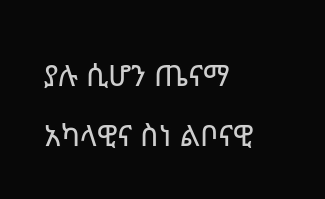ያሉ ሲሆን ጤናማ አካላዊና ስነ ልቦናዊ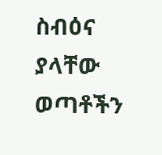ስብዕና ያላቸው ወጣቶችን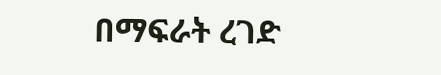በማፍራት ረገድ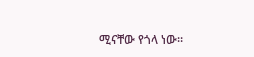ሚናቸው የጎላ ነው።